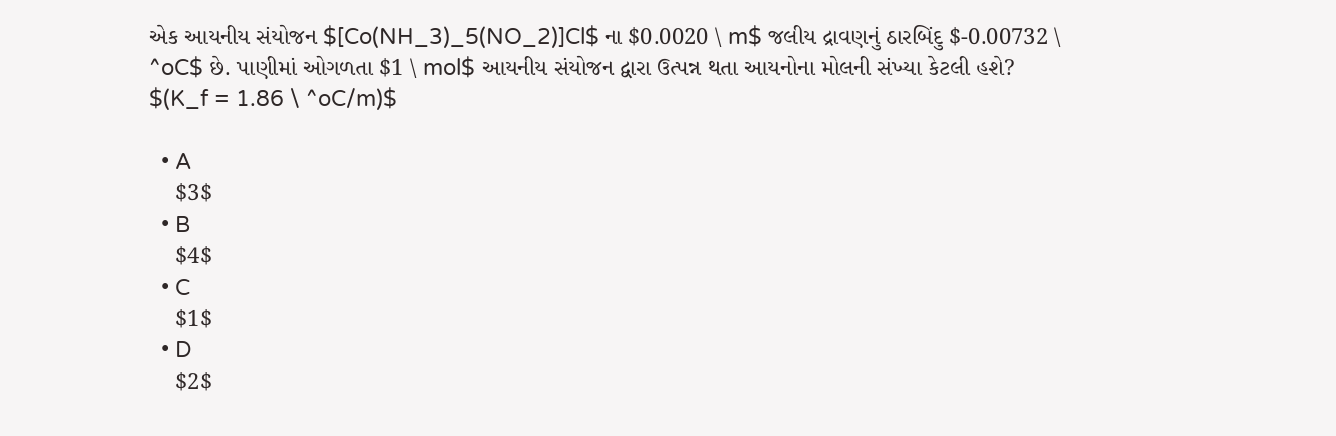એક આયનીય સંયોજન $[Co(NH_3)_5(NO_2)]Cl$ ના $0.0020 \ m$ જલીય દ્રાવણનું ઠારબિંદુ $-0.00732 \ ^oC$ છે. પાણીમાં ઓગળતા $1 \ mol$ આયનીય સંયોજન દ્વારા ઉત્પન્ન થતા આયનોના મોલની સંખ્યા કેટલી હશે?
$(K_f = 1.86 \ ^oC/m)$

  • A
    $3$
  • B
    $4$
  • C
    $1$
  • D
    $2$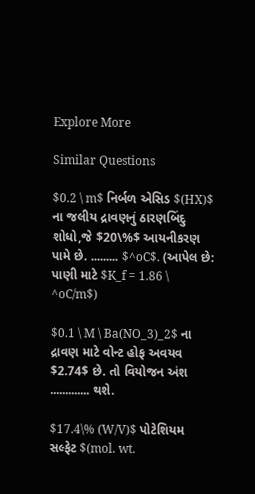Explore More

Similar Questions

$0.2 \ m$ નિર્બળ એસિડ $(HX)$ ના જલીય દ્રાવણનું ઠારણબિંદુ શોધો,જે $20\%$ આયનીકરણ પામે છે. ......... $^oC$. (આપેલ છે: પાણી માટે $K_f = 1.86 \ ^oC/m$)

$0.1 \ M \ Ba(NO_3)_2$ ના દ્રાવણ માટે વોન્ટ હોફ અવયવ $2.74$ છે. તો વિયોજન અંશ ............. થશે.

$17.4\% (W/V)$ પોટેશિયમ સલ્ફેટ $(mol. wt.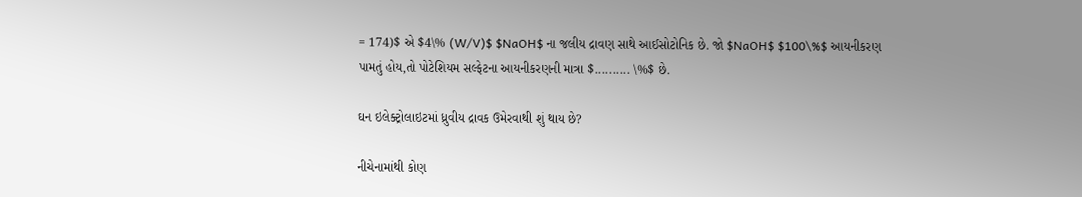= 174)$ એ $4\% (W/V)$ $NaOH$ ના જલીય દ્રાવણ સાથે આઈસોટોનિક છે. જો $NaOH$ $100\%$ આયનીકરણ પામતું હોય,તો પોટેશિયમ સલ્ફેટના આયનીકરણની માત્રા $.......... \%$ છે.

ઘન ઇલેક્ટ્રોલાઇટમાં ધ્રુવીય દ્રાવક ઉમેરવાથી શું થાય છે?

નીચેનામાંથી કોણ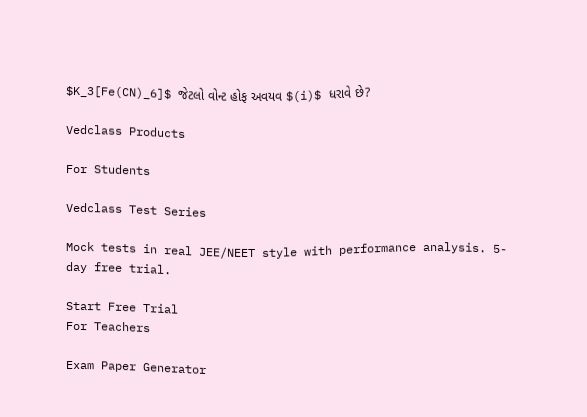$K_3[Fe(CN)_6]$ જેટલો વોન્ટ હોફ અવયવ $(i)$ ધરાવે છે?

Vedclass Products

For Students

Vedclass Test Series

Mock tests in real JEE/NEET style with performance analysis. 5-day free trial.

Start Free Trial
For Teachers

Exam Paper Generator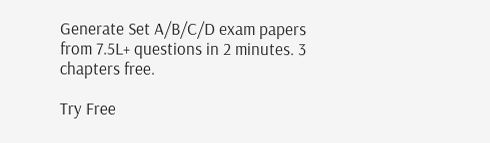Generate Set A/B/C/D exam papers from 7.5L+ questions in 2 minutes. 3 chapters free.

Try Free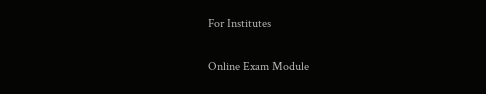For Institutes

Online Exam Module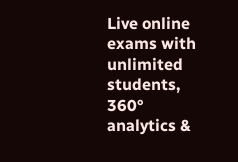Live online exams with unlimited students, 360° analytics &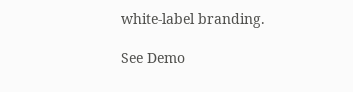white-label branding.

See Demo